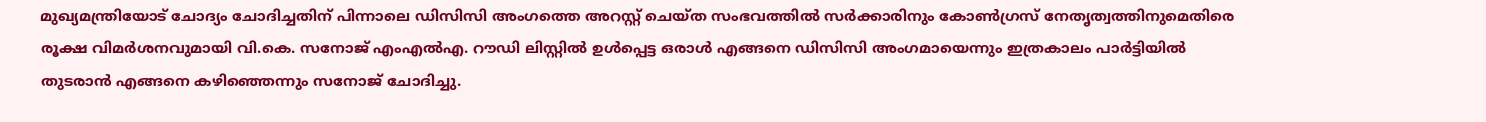മുഖ്യമന്ത്രിയോട് ചോദ്യം ചോദിച്ചതിന് പിന്നാലെ ഡിസിസി അംഗത്തെ അറസ്റ്റ് ചെയ്ത സംഭവത്തിൽ സർക്കാരിനും കോൺഗ്രസ് നേതൃത്വത്തിനുമെതിരെ രൂക്ഷ വിമർശനവുമായി വി.കെ. സനോജ് എംഎൽഎ. റൗഡി ലിസ്റ്റിൽ ഉൾപ്പെട്ട ഒരാൾ എങ്ങനെ ഡിസിസി അംഗമായെന്നും ഇത്രകാലം പാർട്ടിയിൽ തുടരാൻ എങ്ങനെ കഴിഞ്ഞെന്നും സനോജ് ചോദിച്ചു.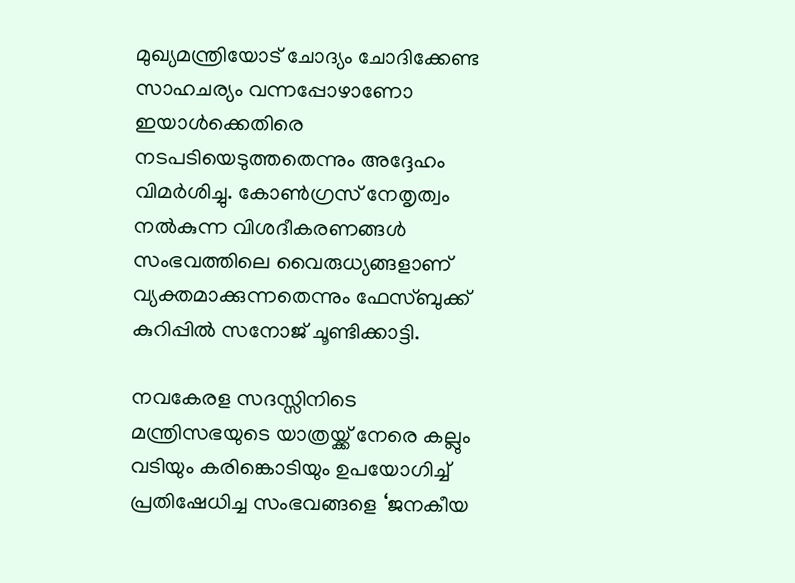മുഖ്യമന്ത്രിയോട് ചോദ്യം ചോദിക്കേണ്ട സാഹചര്യം വന്നപ്പോഴാണോ ഇയാൾക്കെതിരെ നടപടിയെടുത്തതെന്നും അദ്ദേഹം വിമർശിച്ചു. കോൺഗ്രസ് നേതൃത്വം നൽകുന്ന വിശദീകരണങ്ങൾ സംഭവത്തിലെ വൈരുധ്യങ്ങളാണ് വ്യക്തമാക്കുന്നതെന്നും ഫേസ്ബുക്ക് കുറിപ്പിൽ സനോജ് ചൂണ്ടിക്കാട്ടി.

നവകേരള സദസ്സിനിടെ മന്ത്രിസഭയുടെ യാത്രയ്ക്ക് നേരെ കല്ലും വടിയും കരിങ്കൊടിയും ഉപയോഗിച്ച് പ്രതിഷേധിച്ച സംഭവങ്ങളെ ‘ജനകീയ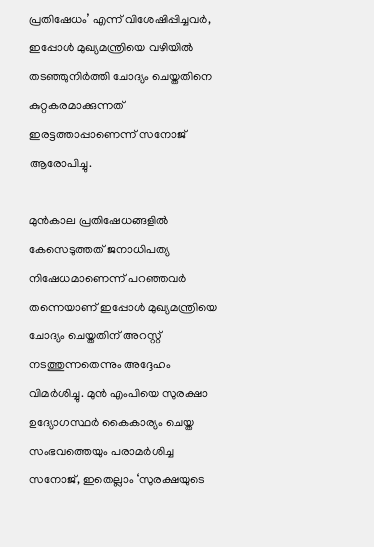പ്രതിഷേധം’ എന്ന് വിശേഷിപ്പിച്ചവർ, ഇപ്പോൾ മുഖ്യമന്ത്രിയെ വഴിയിൽ തടഞ്ഞുനിർത്തി ചോദ്യം ചെയ്തതിനെ കുറ്റകരമാക്കുന്നത് ഇരട്ടത്താപ്പാണെന്ന് സനോജ് ആരോപിച്ചു.

മുൻകാല പ്രതിഷേധങ്ങളിൽ കേസെടുത്തത് ജനാധിപത്യ നിഷേധമാണെന്ന് പറഞ്ഞവർ തന്നെയാണ് ഇപ്പോൾ മുഖ്യമന്ത്രിയെ ചോദ്യം ചെയ്തതിന് അറസ്റ്റ് നടത്തുന്നതെന്നും അദ്ദേഹം വിമർശിച്ചു. മുൻ എംപിയെ സുരക്ഷാ ഉദ്യോഗസ്ഥർ കൈകാര്യം ചെയ്ത സംഭവത്തെയും പരാമർശിച്ച സനോജ്, ഇതെല്ലാം ‘സുരക്ഷയുടെ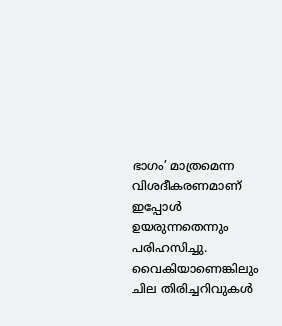ഭാഗം’ മാത്രമെന്ന വിശദീകരണമാണ് ഇപ്പോൾ ഉയരുന്നതെന്നും പരിഹസിച്ചു. വൈകിയാണെങ്കിലും ചില തിരിച്ചറിവുകൾ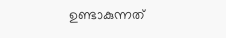ഉണ്ടാകുന്നത്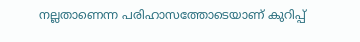നല്ലതാണെന്ന പരിഹാസത്തോടെയാണ് കുറിപ്പ്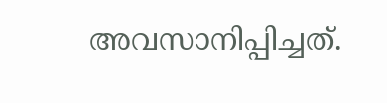അവസാനിപ്പിച്ചത്.